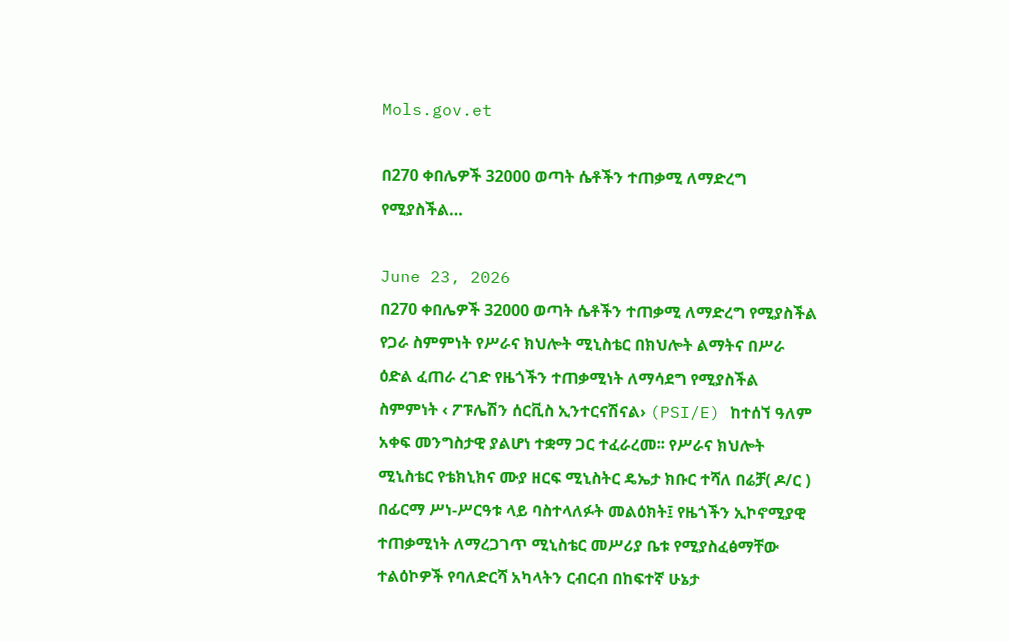Mols.gov.et

በ270 ቀበሌዎች 32000 ወጣት ሴቶችን ተጠቃሚ ለማድረግ የሚያስችል…

June 23, 2026
በ270 ቀበሌዎች 32000 ወጣት ሴቶችን ተጠቃሚ ለማድረግ የሚያስችል የጋራ ስምምነት የሥራና ክህሎት ሚኒስቴር በክህሎት ልማትና በሥራ ዕድል ፈጠራ ረገድ የዜጎችን ተጠቃሚነት ለማሳደግ የሚያስችል ስምምነት ‹ ፖፑሌሽን ሰርቪስ ኢንተርናሽናል› (PSI/E) ከተሰኘ ዓለም አቀፍ መንግስታዊ ያልሆነ ተቋማ ጋር ተፈራረመ፡፡ የሥራና ክህሎት ሚኒስቴር የቴክኒክና ሙያ ዘርፍ ሚኒስትር ዴኤታ ክቡር ተሻለ በሬቻ( ዶ/ር ) በፊርማ ሥነ-ሥርዓቱ ላይ ባስተላለፉት መልዕክት፤ የዜጎችን ኢኮኖሚያዊ ተጠቃሚነት ለማረጋገጥ ሚኒስቴር መሥሪያ ቤቱ የሚያስፈፅማቸው ተልዕኮዎች የባለድርሻ አካላትን ርብርብ በከፍተኛ ሁኔታ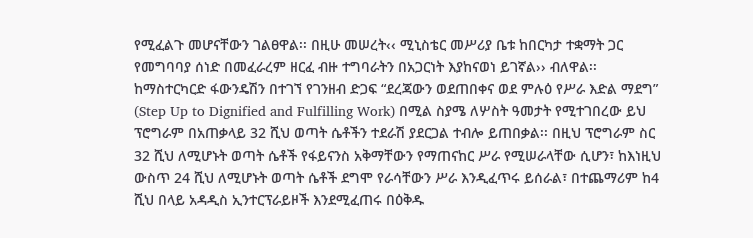የሚፈልጉ መሆናቸውን ገልፀዋል፡፡ በዚሁ መሠረት‹‹ ሚኒስቴር መሥሪያ ቤቱ ከበርካታ ተቋማት ጋር የመግባባያ ሰነድ በመፈራረም ዘርፈ ብዙ ተግባራትን በአጋርነት እያከናወነ ይገኛል›› ብለዋል፡፡ ከማስተርካርድ ፋውንዴሽን በተገኘ የገንዘብ ድጋፍ “ደረጃውን ወደጠበቀና ወደ ምሉዕ የሥራ እድል ማደግ” (Step Up to Dignified and Fulfilling Work) በሚል ስያሜ ለሦስት ዓመታት የሚተገበረው ይህ ፕሮግራም በአጠቃላይ 32 ሺህ ወጣት ሴቶችን ተደራሽ ያደርጋል ተብሎ ይጠበቃል፡፡ በዚህ ፕሮግራም ስር 32 ሺህ ለሚሆኑት ወጣት ሴቶች የፋይናንስ አቅማቸውን የማጠናከር ሥራ የሚሠራላቸው ሲሆን፣ ከእነዚህ ውስጥ 24 ሺህ ለሚሆኑት ወጣት ሴቶች ደግሞ የራሳቸውን ሥራ እንዲፈጥሩ ይሰራል፣ በተጨማሪም ከ4 ሺህ በላይ አዳዲስ ኢንተርፕራይዞች እንደሚፈጠሩ በዕቅዱ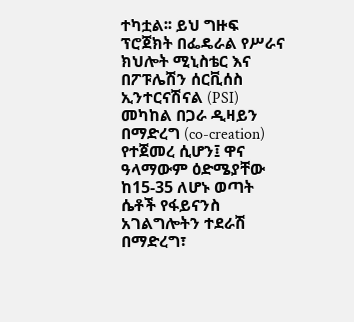ተካቷል፡፡ ይህ ግዙፍ ፕሮጀክት በፌዴራል የሥራና ክህሎት ሚኒስቴር እና በፖፑሌሽን ሰርቪሰስ ኢንተርናሽናል (PSI) መካከል በጋራ ዲዛይን በማድረግ (co-creation) የተጀመረ ሲሆን፤ ዋና ዓላማውም ዕድሜያቸው ከ15-35 ለሆኑ ወጣት ሴቶች የፋይናንስ አገልግሎትን ተደራሽ በማድረግ፣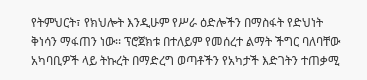የትምህርት፣ የክህሎት እንዲሁም የሥራ ዕድሎችን በማስፋት የድህነት ቅነሳን ማፋጠን ነው፡፡ ፕሮጀክቱ በተለይም የመሰረተ ልማት ችግር ባለባቸው አካባቢዎች ላይ ትኩረት በማድረግ ወጣቶችን የአካታች እድገትን ተጠቃሚ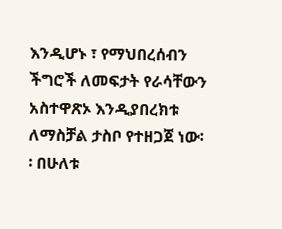እንዲሆኑ ፣ የማህበረሰብን ችግሮች ለመፍታት የራሳቸውን አስተዋጽኦ እንዲያበረክቱ ለማስቻል ታስቦ የተዘጋጀ ነው፡፡ በሁለቱ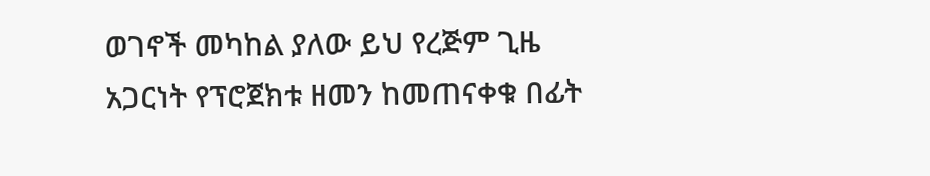ወገኖች መካከል ያለው ይህ የረጅም ጊዜ አጋርነት የፕሮጀክቱ ዘመን ከመጠናቀቁ በፊት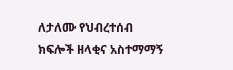ለታለሙ የህብረተሰብ ክፍሎች ዘላቂና አስተማማኝ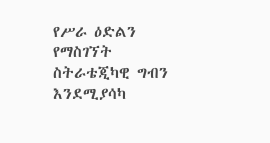የሥራ ዕድልን የማስገኘት ስትራቴጂካዊ ግብን እንደሚያሳካ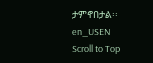ታምኖበታል፡፡
en_USEN
Scroll to Top